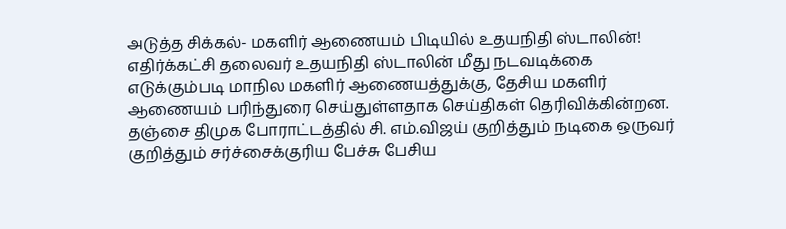அடுத்த சிக்கல்- மகளிர் ஆணையம் பிடியில் உதயநிதி ஸ்டாலின்!
எதிர்க்கட்சி தலைவர் உதயநிதி ஸ்டாலின் மீது நடவடிக்கை எடுக்கும்படி மாநில மகளிர் ஆணையத்துக்கு, தேசிய மகளிர் ஆணையம் பரிந்துரை செய்துள்ளதாக செய்திகள் தெரிவிக்கின்றன.
தஞ்சை திமுக போராட்டத்தில் சி. எம்.விஜய் குறித்தும் நடிகை ஒருவர் குறித்தும் சர்ச்சைக்குரிய பேச்சு பேசிய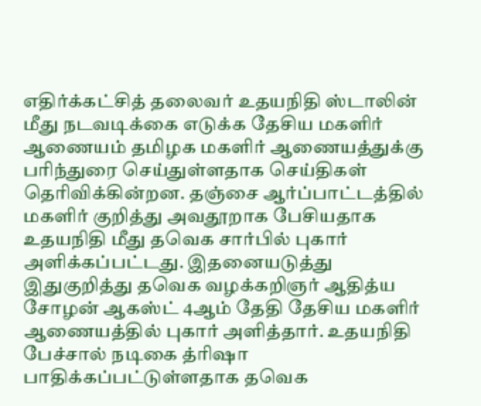எதிர்க்கட்சித் தலைவர் உதயநிதி ஸ்டாலின் மீது நடவடிக்கை எடுக்க தேசிய மகளிர் ஆணையம் தமிழக மகளிர் ஆணையத்துக்கு பரிந்துரை செய்துள்ளதாக செய்திகள் தெரிவிக்கின்றன. தஞ்சை ஆர்ப்பாட்டத்தில் மகளிர் குறித்து அவதூறாக பேசியதாக உதயநிதி மீது தவெக சார்பில் புகார் அளிக்கப்பட்டது. இதனையடுத்து இதுகுறித்து தவெக வழக்கறிஞர் ஆதித்ய சோழன் ஆகஸ்ட் 4ஆம் தேதி தேசிய மகளிர் ஆணையத்தில் புகார் அளித்தார். உதயநிதி பேச்சால் நடிகை த்ரிஷா பாதிக்கப்பட்டுள்ளதாக தவெக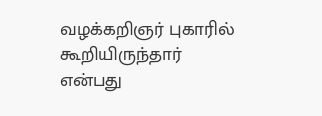வழக்கறிஞர் புகாரில் கூறியிருந்தார் என்பது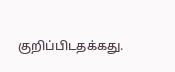குறிப்பிடதக்கது.